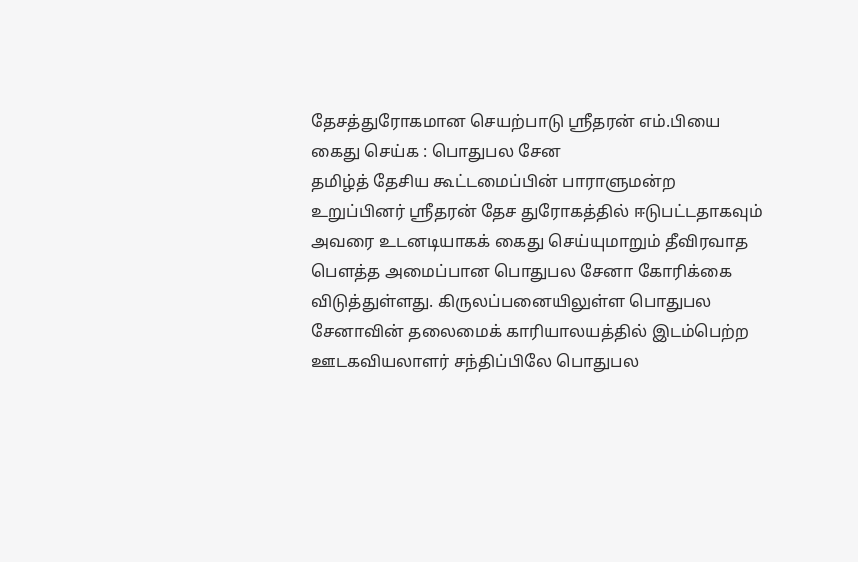தேசத்துரோகமான செயற்பாடு ஸ்ரீதரன் எம்.பியை கைது செய்க : பொதுபல சேன
தமிழ்த் தேசிய கூட்டமைப்பின் பாராளுமன்ற உறுப்பினர் ஸ்ரீதரன் தேச துரோகத்தில் ஈடுபட்டதாகவும் அவரை உடனடியாகக் கைது செய்யுமாறும் தீவிரவாத பெளத்த அமைப்பான பொதுபல சேனா கோரிக்கை விடுத்துள்ளது. கிருலப்பனையிலுள்ள பொதுபல சேனாவின் தலைமைக் காரியாலயத்தில் இடம்பெற்ற ஊடகவியலாளர் சந்திப்பிலே பொதுபல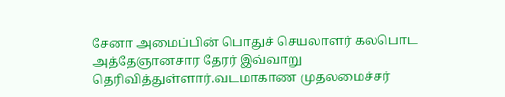சேனா அமைப்பின் பொதுச் செயலாளர் கலபொட அத்தேஞானசார தேரர் இவ்வாறு தெரிவித்துள்ளார்.வடமாகாண முதலமைச்சர்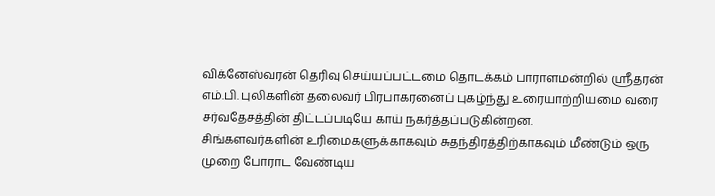விக்னேஸ்வரன் தெரிவு செய்யப்பட்டமை தொடக்கம் பாராளமன்றில் ஸ்ரீதரன் எம்.பி. புலிகளின் தலைவர் பிரபாகரனைப் புகழ்ந்து உரையாற்றியமை வரை சர்வதேசத்தின் திட்டப்படியே காய் நகர்த்தப்படுகின்றன.
சிங்களவர்களின் உரிமைகளுக்காகவும் சுதந்திரத்திற்காகவும் மீண்டும் ஒரு முறை போராட வேண்டிய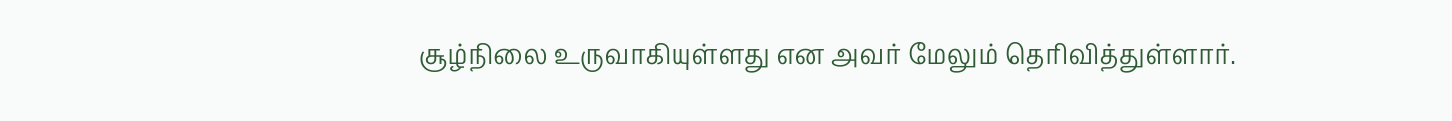சூழ்நிலை உருவாகியுள்ளது என அவர் மேலும் தெரிவித்துள்ளார்.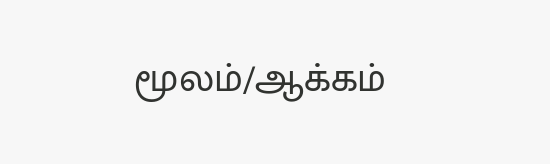மூலம்/ஆக்கம்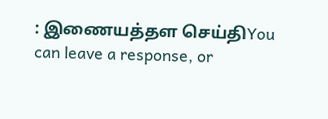: இணையத்தள செய்திYou can leave a response, or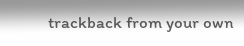trackback from your own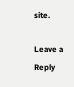site.

Leave a Reply